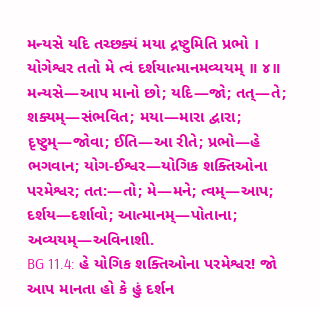મન્યસે યદિ તચ્છક્યં મયા દ્રષ્ટુમિતિ પ્રભો ।
યોગેશ્વર તતો મે ત્વં દર્શયાત્માનમવ્યયમ્ ॥ ૪॥
મન્યસે—આપ માનો છો; યદિ—જો; તત્—તે; શક્યમ્—સંભવિત; મયા—મારા દ્વારા; દૃષ્ટુમ્—જોવા; ઈતિ—આ રીતે; પ્રભો—હે ભગવાન; યોગ-ઈશ્વર—યોગિક શક્તિઓના પરમેશ્વર; તત:—તો; મે—મને; ત્વમ્—આપ; દર્શય—દર્શાવો; આત્માનમ્—પોતાના; અવ્યયમ્—અવિનાશી.
BG 11.4: હે યોગિક શક્તિઓના પરમેશ્વર! જો આપ માનતા હો કે હું દર્શન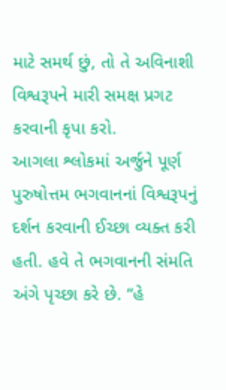માટે સમર્થ છું, તો તે અવિનાશી વિશ્વરૂપને મારી સમક્ષ પ્રગટ કરવાની કૃપા કરો.
આગલા શ્લોકમાં અર્જુને પૂર્ણ પુરુષોત્તમ ભગવાનનાં વિશ્વરૂપનું દર્શન કરવાની ઈચ્છા વ્યક્ત કરી હતી. હવે તે ભગવાનની સંમતિ અંગે પૃચ્છા કરે છે. “હે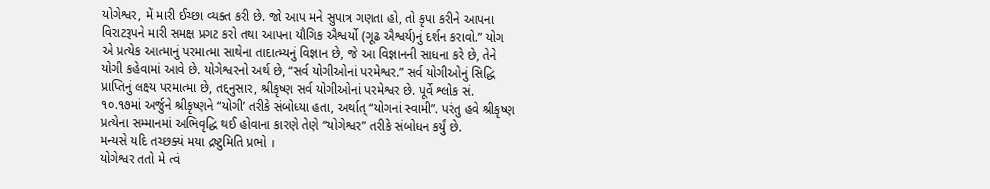યોગેશ્વર, મેં મારી ઈચ્છા વ્યક્ત કરી છે. જો આપ મને સુપાત્ર ગણતા હો, તો કૃપા કરીને આપના વિરાટરૂપને મારી સમક્ષ પ્રગટ કરો તથા આપના યૌગિક ઐશ્વર્યો (ગૂઢ ઐશ્વર્ય)નું દર્શન કરાવો.” યોગ એ પ્રત્યેક આત્માનું પરમાત્મા સાથેના તાદાત્મ્યનું વિજ્ઞાન છે, જે આ વિજ્ઞાનની સાધના કરે છે, તેને યોગી કહેવામાં આવે છે. યોગેશ્વરનો અર્થ છે, “સર્વ યોગીઓનાં પરમેશ્વર.” સર્વ યોગીઓનું સિદ્ધિ પ્રાપ્તિનું લક્ષ્ય પરમાત્મા છે, તદ્દનુસાર, શ્રીકૃષ્ણ સર્વ યોગીઓનાં પરમેશ્વર છે. પૂર્વે શ્લોક સં. ૧૦.૧૭માં અર્જુને શ્રીકૃષ્ણને “યોગી’ તરીકે સંબોધ્યા હતા, અર્થાત્ “યોગનાં સ્વામી”. પરંતુ હવે શ્રીકૃષ્ણ પ્રત્યેના સમ્માનમાં અભિવૃદ્ધિ થઈ હોવાના કારણે તેણે “યોગેશ્વર” તરીકે સંબોધન કર્યું છે.
મન્યસે યદિ તચ્છક્યં મયા દ્રષ્ટુમિતિ પ્રભો ।
યોગેશ્વર તતો મે ત્વં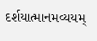દર્શયાત્માનમવ્યયમ્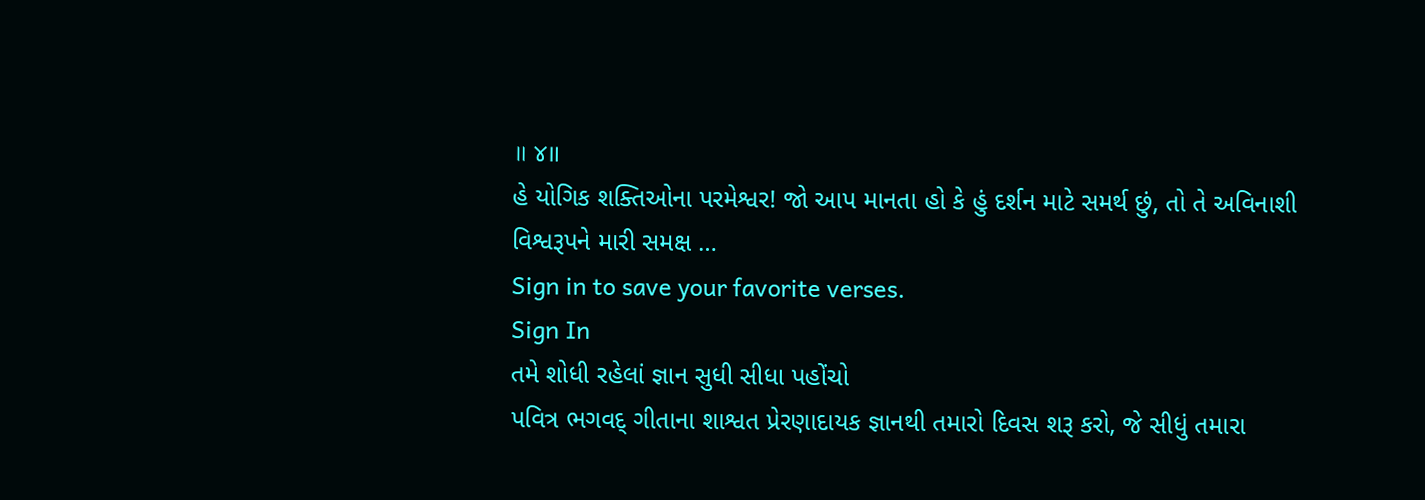॥ ૪॥
હે યોગિક શક્તિઓના પરમેશ્વર! જો આપ માનતા હો કે હું દર્શન માટે સમર્થ છું, તો તે અવિનાશી વિશ્વરૂપને મારી સમક્ષ …
Sign in to save your favorite verses.
Sign In
તમે શોધી રહેલાં જ્ઞાન સુધી સીધા પહોંચો
પવિત્ર ભગવદ્ ગીતાના શાશ્વત પ્રેરણાદાયક જ્ઞાનથી તમારો દિવસ શરૂ કરો, જે સીધું તમારા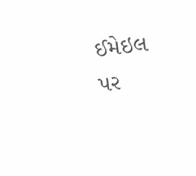ઈમેઇલ પર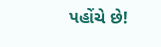પહોંચે છે!